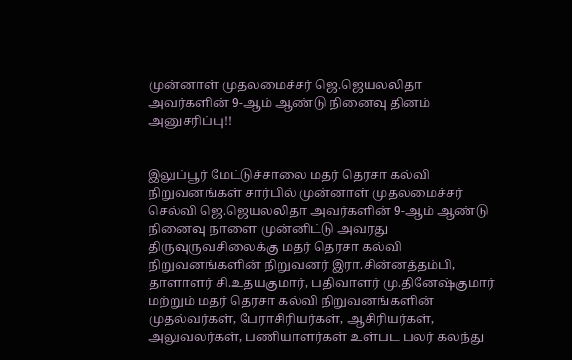முன்னாள் முதலமைச்சர் ஜெ.ஜெயலலிதா அவர்களின் 9-ஆம் ஆண்டு நினைவு தினம் அனுசரிப்பு!!


இலுப்பூர் மேட்டுச்சாலை மதர் தெரசா கல்வி நிறுவனங்கள் சார்பில் முன்னாள் முதலமைச்சர் செல்வி ஜெ.ஜெயலலிதா அவர்களின் 9-ஆம் ஆண்டு நினைவு நாளை முன்னிட்டு அவரது திருவுருவசிலைக்கு மதர் தெரசா கல்வி நிறுவனங்களின் நிறுவனர் இரா.சின்னத்தம்பி, தாளாளர் சி.உதயகுமார், பதிவாளர் மு.தினேஷ்குமார் மற்றும் மதர் தெரசா கல்வி நிறுவனங்களின் முதல்வர்கள், பேராசிரியர்கள், ஆசிரியர்கள், அலுவலர்கள், பணியாளர்கள் உள்பட பலர் கலந்து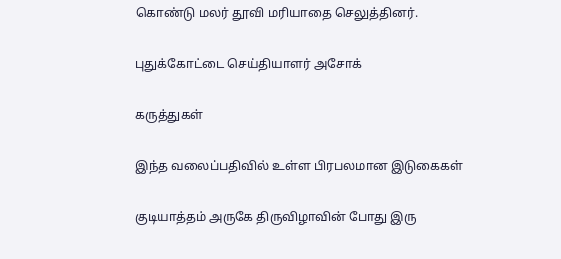கொண்டு மலர் தூவி மரியாதை செலுத்தினர்.

புதுக்கோட்டை செய்தியாளர் அசோக்

கருத்துகள்

இந்த வலைப்பதிவில் உள்ள பிரபலமான இடுகைகள்

குடியாத்தம் அருகே திருவிழாவின் போது இரு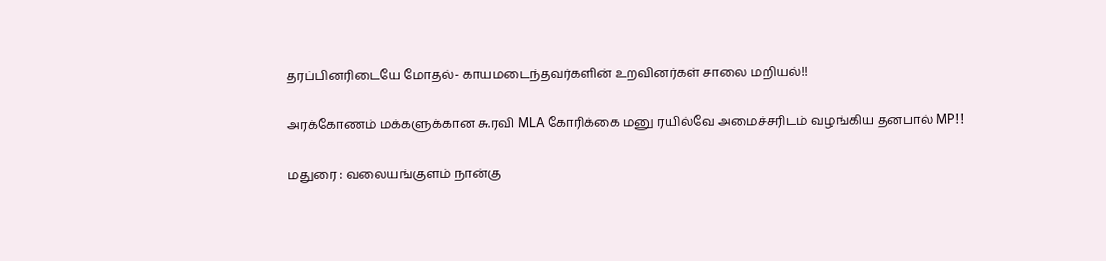தரப்பினரிடையே மோதல்- காயமடைந்தவர்களின் உறவினர்கள் சாலை மறியல்!!

அரக்கோணம் மக்களுக்கான சு.ரவி MLA கோரிக்கை மனு ரயில்வே அமைச்சரிடம் வழங்கிய தனபால் MP!!

மதுரை : வலையங்குளம் நான்கு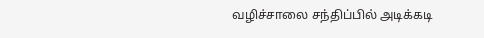வழிச்சாலை சந்திப்பில் அடிக்கடி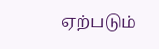ஏற்படும்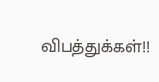விபத்துக்கள்!!